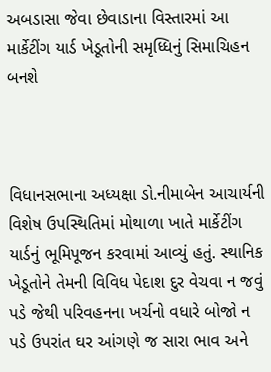અબડાસા જેવા છેવાડાના વિસ્તારમાં આ માર્કેટીંગ યાર્ડ ખેડૂતોની સમૃધ્ધિનું સિમાચિહન બનશે



વિધાનસભાના અધ્યક્ષા ડો.નીમાબેન આચાર્યની વિશેષ ઉપસ્થિતિમાં મોથાળા ખાતે માર્કેટીંગ યાર્ડનું ભૂમિપૂજન કરવામાં આવ્યું હતું. સ્થાનિક ખેડૂતોને તેમની વિવિધ પેદાશ દુર વેચવા ન જવું પડે જેથી પરિવહનના ખર્ચનો વધારે બોજો ન પડે ઉપરાંત ઘર આંગણે જ સારા ભાવ અને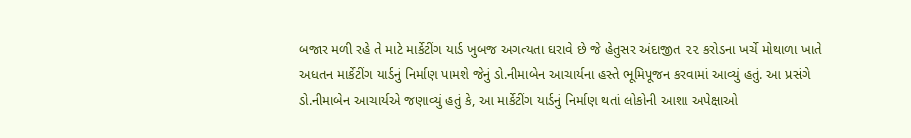બજાર મળી રહે તે માટે માર્કેટીંગ યાર્ડ ખુબજ અગત્યતા ઘરાવે છે જે હેતુસર અંદાજીત ૨૨ કરોડના ખર્ચે મોથાળા ખાતે અધતન માર્કેટીંગ યાર્ડનું નિર્માણ પામશે જેનું ડો.નીમાબેન આચાર્યના હસ્તે ભૂમિપૂજન કરવામાં આવ્યું હતું. આ પ્રસંગે ડો.નીમાબેન આચાર્યએ જણાવ્યું હતું કે, આ માર્કેટીંગ યાર્ડનું નિર્માણ થતાં લોકોની આશા અપેક્ષાઓ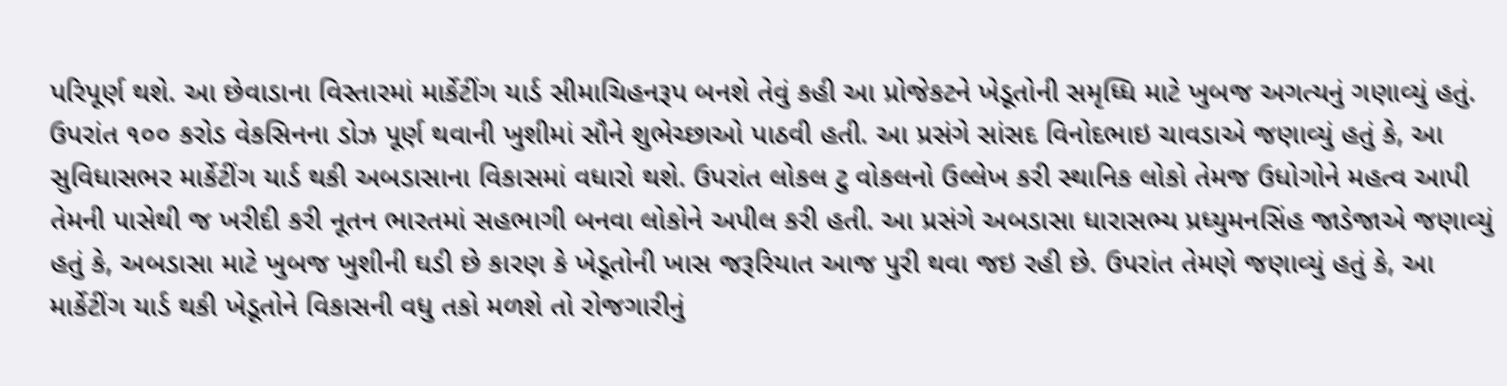પરિપૂર્ણ થશે. આ છેવાડાના વિસ્તારમાં માર્કેટીંગ યાર્ડ સીમાચિહનરૂપ બનશે તેવું કહી આ પ્રોજેકટને ખેડૂતોની સમૃધ્ધિ માટે ખુબજ અગત્યનું ગણાવ્યું હતું. ઉપરાંત ૧૦૦ કરોડ વેકસિનના ડોઝ પૂર્ણ થવાની ખુશીમાં સૌને શુભેચ્છાઓ પાઠવી હતી. આ પ્રસંગે સાંસદ વિનોદભાઇ ચાવડાએ જણાવ્યું હતું કે, આ સુવિધાસભર માર્કેટીંગ યાર્ડ થકી અબડાસાના વિકાસમાં વધારો થશે. ઉપરાંત લોકલ ટુ વોકલનો ઉલ્લેખ કરી સ્થાનિક લોકો તેમજ ઉધોગોને મહત્વ આપી તેમની પાસેથી જ ખરીદી કરી નૂતન ભારતમાં સહભાગી બનવા લોકોને અપીલ કરી હતી. આ પ્રસંગે અબડાસા ધારાસભ્ય પ્રધ્યુમનસિંહ જાડેજાએ જણાવ્યું હતું કે, અબડાસા માટે ખુબજ ખુશીની ઘડી છે કારણ કે ખેડૂતોની ખાસ જરૂરિયાત આજ પુરી થવા જઇ રહી છે. ઉપરાંત તેમણે જણાવ્યું હતું કે, આ માર્કેટીંગ યાર્ડ થકી ખેડૂતોને વિકાસની વધુ તકો મળશે તો રોજગારીનું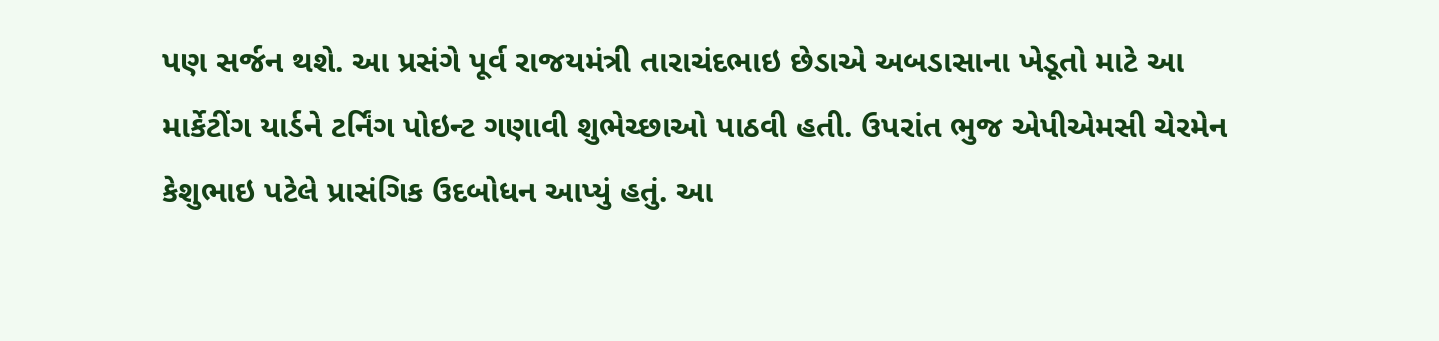પણ સર્જન થશે. આ પ્રસંગે પૂર્વ રાજયમંત્રી તારાચંદભાઇ છેડાએ અબડાસાના ખેડૂતો માટે આ માર્કેટીંગ યાર્ડને ટર્નિંગ પોઇન્ટ ગણાવી શુભેચ્છાઓ પાઠવી હતી. ઉપરાંત ભુજ એપીએમસી ચેરમેન કેશુભાઇ પટેલે પ્રાસંગિક ઉદબોધન આપ્યું હતું. આ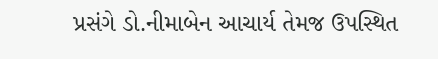પ્રસંગે ડો.નીમાબેન આચાર્ય તેમજ ઉપસ્થિત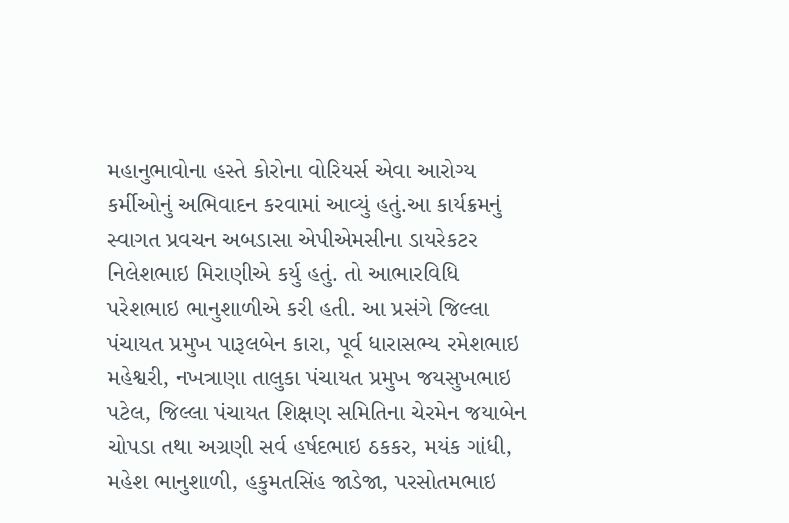મહાનુભાવોના હસ્તે કોરોના વોરિયર્સ એવા આરોગ્ય કર્મીઓનું અભિવાદન કરવામાં આવ્યું હતું.આ કાર્યક્રમનું સ્વાગત પ્રવચન અબડાસા એપીએમસીના ડાયરેકટર નિલેશભાઇ મિરાણીએ કર્યુ હતું. તો આભારવિધિ પરેશભાઇ ભાનુશાળીએ કરી હતી. આ પ્રસંગે જિલ્લા પંચાયત પ્રમુખ પારૂલબેન કારા, પૂર્વ ધારાસભ્ય રમેશભાઇ મહેશ્વરી, નખત્રાણા તાલુકા પંચાયત પ્રમુખ જયસુખભાઇ પટેલ, જિલ્લા પંચાયત શિક્ષણ સમિતિના ચેરમેન જયાબેન ચોપડા તથા અગ્રણી સર્વ હર્ષદભાઇ ઠકકર, મયંક ગાંધી, મહેશ ભાનુશાળી, હકુમતસિંહ જાડેજા, પરસોતમભાઇ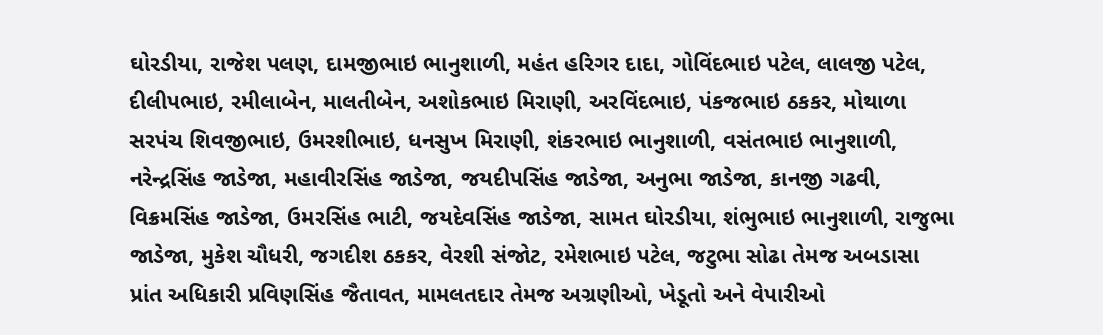ઘોરડીયા, રાજેશ પલણ, દામજીભાઇ ભાનુશાળી, મહંત હરિગર દાદા, ગોવિંદભાઇ પટેલ, લાલજી પટેલ, દીલીપભાઇ, રમીલાબેન, માલતીબેન, અશોકભાઇ મિરાણી, અરવિંદભાઇ, પંકજભાઇ ઠકકર, મોથાળા સરપંચ શિવજીભાઇ, ઉમરશીભાઇ, ધનસુખ મિરાણી, શંકરભાઇ ભાનુશાળી, વસંતભાઇ ભાનુશાળી, નરેન્દ્રસિંહ જાડેજા, મહાવીરસિંહ જાડેજા, જયદીપસિંહ જાડેજા, અનુભા જાડેજા, કાનજી ગઢવી, વિક્રમસિંહ જાડેજા, ઉમરસિંહ ભાટી, જયદેવસિંહ જાડેજા, સામત ઘોરડીયા, શંભુભાઇ ભાનુશાળી, રાજુભા જાડેજા, મુકેશ ચૌધરી, જગદીશ ઠકકર, વેરશી સંજોટ, રમેશભાઇ પટેલ, જટુભા સોઢા તેમજ અબડાસા પ્રાંત અધિકારી પ્રવિણસિંહ જૈતાવત, મામલતદાર તેમજ અગ્રણીઓ, ખેડૂતો અને વેપારીઓ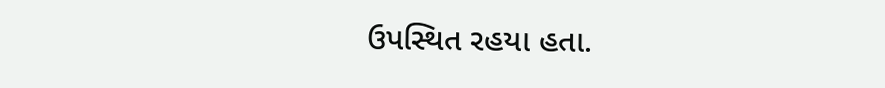ઉપસ્થિત રહયા હતા.